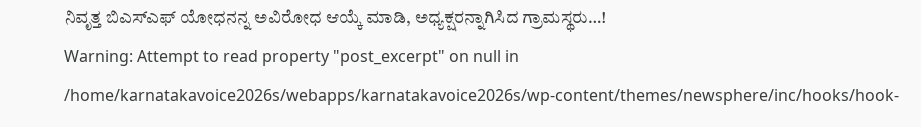ನಿವೃತ್ತ ಬಿಎಸ್ಎಫ್ ಯೋಧನನ್ನ ಅವಿರೋಧ ಆಯ್ಕೆ ಮಾಡಿ, ಅಧ್ಯಕ್ಷರನ್ನಾಗಿಸಿದ ಗ್ರಾಮಸ್ಥರು…!
Warning: Attempt to read property "post_excerpt" on null in /home/karnatakavoice2026s/webapps/karnatakavoice2026s/wp-content/themes/newsphere/inc/hooks/hook-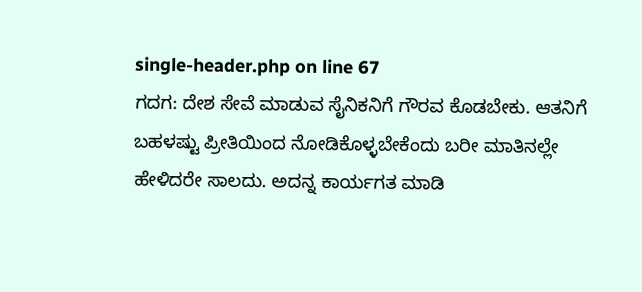single-header.php on line 67
ಗದಗ: ದೇಶ ಸೇವೆ ಮಾಡುವ ಸೈನಿಕನಿಗೆ ಗೌರವ ಕೊಡಬೇಕು. ಆತನಿಗೆ ಬಹಳಷ್ಟು ಪ್ರೀತಿಯಿಂದ ನೋಡಿಕೊಳ್ಳಬೇಕೆಂದು ಬರೀ ಮಾತಿನಲ್ಲೇ ಹೇಳಿದರೇ ಸಾಲದು. ಅದನ್ನ ಕಾರ್ಯಗತ ಮಾಡಿ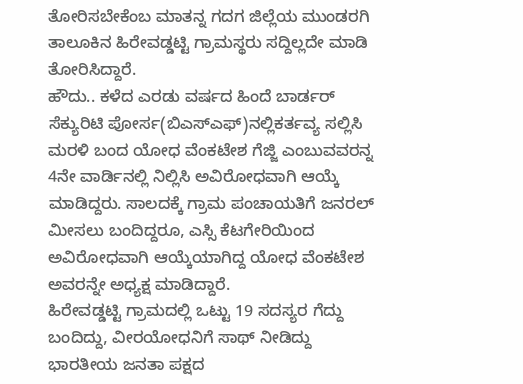ತೋರಿಸಬೇಕೆಂಬ ಮಾತನ್ನ ಗದಗ ಜಿಲ್ಲೆಯ ಮುಂಡರಗಿ ತಾಲೂಕಿನ ಹಿರೇವಡ್ಡಟ್ಟಿ ಗ್ರಾಮಸ್ಥರು ಸದ್ದಿಲ್ಲದೇ ಮಾಡಿ ತೋರಿಸಿದ್ದಾರೆ.
ಹೌದು.. ಕಳೆದ ಎರಡು ವರ್ಷದ ಹಿಂದೆ ಬಾರ್ಡರ್ ಸೆಕ್ಯುರಿಟಿ ಪೋರ್ಸ(ಬಿಎಸ್ಎಫ್)ನಲ್ಲಿಕರ್ತವ್ಯ ಸಲ್ಲಿಸಿ ಮರಳಿ ಬಂದ ಯೋಧ ವೆಂಕಟೇಶ ಗೆಜ್ಜಿ ಎಂಬುವವರನ್ನ 4ನೇ ವಾರ್ಡಿನಲ್ಲಿ ನಿಲ್ಲಿಸಿ ಅವಿರೋಧವಾಗಿ ಆಯ್ಕೆ ಮಾಡಿದ್ದರು. ಸಾಲದಕ್ಕೆ ಗ್ರಾಮ ಪಂಚಾಯತಿಗೆ ಜನರಲ್ ಮೀಸಲು ಬಂದಿದ್ದರೂ, ಎಸ್ಸಿ ಕೆಟಗೇರಿಯಿಂದ ಅವಿರೋಧವಾಗಿ ಆಯ್ಕೆಯಾಗಿದ್ದ ಯೋಧ ವೆಂಕಟೇಶ ಅವರನ್ನೇ ಅಧ್ಯಕ್ಷ ಮಾಡಿದ್ದಾರೆ.
ಹಿರೇವಡ್ಡಟ್ಟಿ ಗ್ರಾಮದಲ್ಲಿ ಒಟ್ಟು 19 ಸದಸ್ಯರ ಗೆದ್ದು ಬಂದಿದ್ದು, ವೀರಯೋಧನಿಗೆ ಸಾಥ್ ನೀಡಿದ್ದು ಭಾರತೀಯ ಜನತಾ ಪಕ್ಷದ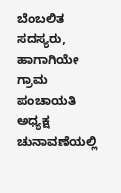ಬೆಂಬಲಿತ ಸದಸ್ಯರು, ಹಾಗಾಗಿಯೇ ಗ್ರಾಮ ಪಂಚಾಯತಿ ಅಧ್ಯಕ್ಷ ಚುನಾವಣೆಯಲ್ಲಿ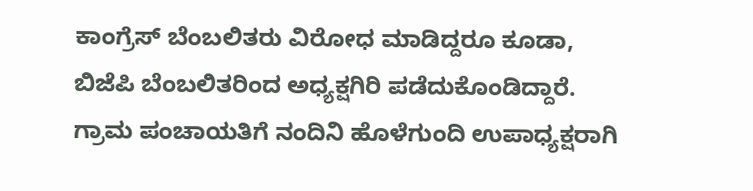ಕಾಂಗ್ರೆಸ್ ಬೆಂಬಲಿತರು ವಿರೋಧ ಮಾಡಿದ್ದರೂ ಕೂಡಾ, ಬಿಜೆಪಿ ಬೆಂಬಲಿತರಿಂದ ಅಧ್ಯಕ್ಷಗಿರಿ ಪಡೆದುಕೊಂಡಿದ್ದಾರೆ.
ಗ್ರಾಮ ಪಂಚಾಯತಿಗೆ ನಂದಿನಿ ಹೊಳೆಗುಂದಿ ಉಪಾಧ್ಯಕ್ಷರಾಗಿ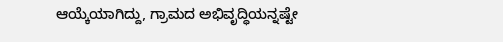ಆಯ್ಕೆಯಾಗಿದ್ದು, ಗ್ರಾಮದ ಅಭಿವೃದ್ಧಿಯನ್ನಷ್ಟೇ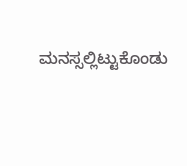ಮನಸ್ಸಲ್ಲಿಟ್ಟುಕೊಂಡು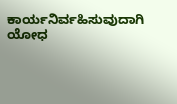ಕಾರ್ಯನಿರ್ವಹಿಸುವುದಾಗಿ ಯೋಧ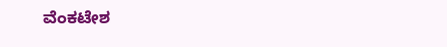ವೆಂಕಟೇಶ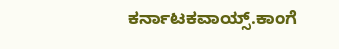ಕರ್ನಾಟಕವಾಯ್ಸ್.ಕಾಂಗೆ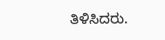ತಿಳಿಸಿದರು.